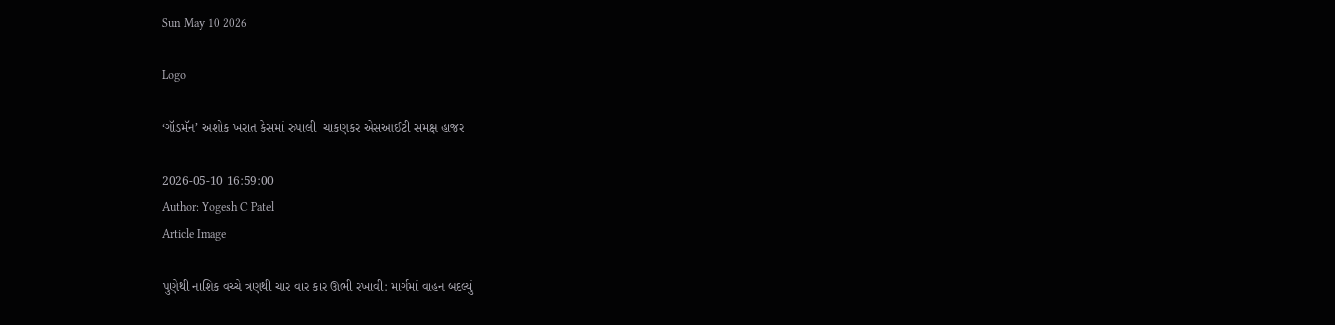Sun May 10 2026

Logo

‘ગૉડમૅન’ અશોક ખરાત કેસમાં રુપાલી  ચાકણકર એસઆઈટી સમક્ષ હાજર

2026-05-10 16:59:00
Author: Yogesh C Patel
Article Image

પુણેથી નાશિક વચ્ચે ત્રણથી ચાર વાર કાર ઊભી રખાવી: માર્ગમાં વાહન બદલ્યું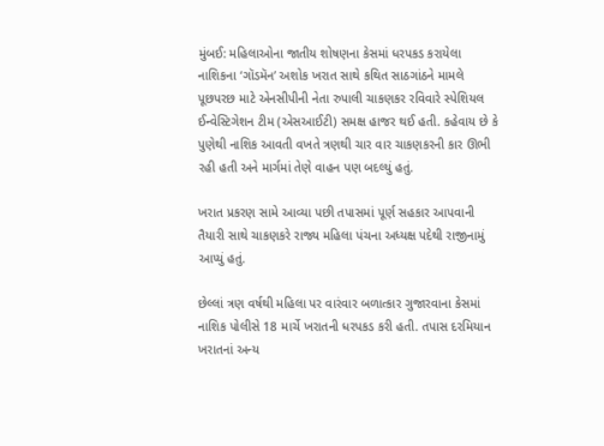મુંબઈ: મહિલાઓના જાતીય શોષણના કેસમાં ધરપકડ કરાયેલા નાશિકના ‘ગૉડમૅન’ અશોક ખરાત સાથે કથિત સાઠગાંઠને મામલે પૂછપરછ માટે એનસીપીની નેતા રુપાલી ચાકણકર રવિવારે સ્પેશિયલ ઈન્વેસ્ટિગેશન ટીમ (એસઆઈટી) સમક્ષ હાજર થઈ હતી. કહેવાય છે કે પુણેથી નાશિક આવતી વખતે ત્રણથી ચાર વાર ચાકણકરની કાર ઊભી રહી હતી અને માર્ગમાં તેણે વાહન પણ બદલ્યું હતું.

ખરાત પ્રકરણ સામે આવ્યા પછી તપાસમાં પૂર્ણ સહકાર આપવાની તૈયારી સાથે ચાકણકરે રાજ્ય મહિલા પંચના અધ્યક્ષ પદેથી રાજીનામું આપ્યું હતું.

છેલ્લાં ત્રણ વર્ષથી મહિલા પર વારંવાર બળાત્કાર ગુજારવાના કેસમાં નાશિક પોલીસે 18 માર્ચે ખરાતની ધરપકડ કરી હતી. તપાસ દરમિયાન ખરાતનાં અન્ય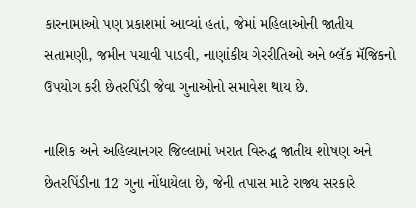કારનામાઓ પણ પ્રકાશમાં આવ્યાં હતાં, જેમાં મહિલાઓની જાતીય સતામણી, જમીન પચાવી પાડવી, નાણાંકીય ગેરરીતિઓ અને બ્લૅક મૅજિકનો ઉપયોગ કરી છેતરપિંડી જેવા ગુનાઓનો સમાવેશ થાય છે.

નાશિક અને અહિલ્યાનગર જિલ્લામાં ખરાત વિરુદ્ધ જાતીય શોષણ અને છેતરપિંડીના 12 ગુના નોંધાયેલા છે, જેની તપાસ માટે રાજ્ય સરકારે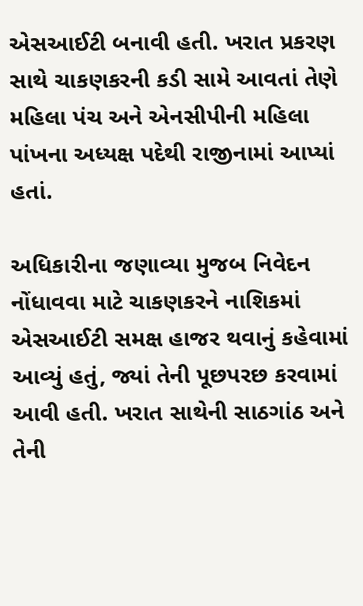એસઆઈટી બનાવી હતી. ખરાત પ્રકરણ સાથે ચાકણકરની કડી સામે આવતાં તેણે મહિલા પંચ અને એનસીપીની મહિલા પાંખના અધ્યક્ષ પદેથી રાજીનામાં આપ્યાં હતાં.

અધિકારીના જણાવ્યા મુજબ નિવેદન નોંધાવવા માટે ચાકણકરને નાશિકમાં એસઆઈટી સમક્ષ હાજર થવાનું કહેવામાં આવ્યું હતું, જ્યાં તેની પૂછપરછ કરવામાં આવી હતી. ખરાત સાથેની સાઠગાંઠ અને તેની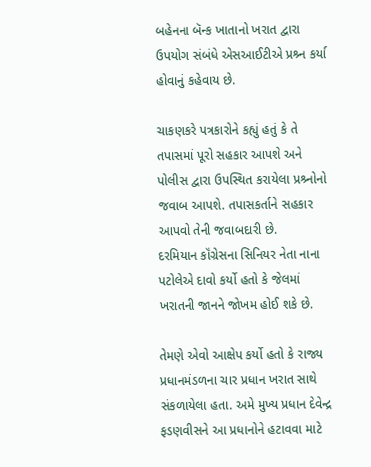બહેનના બૅન્ક ખાતાનો ખરાત દ્વારા ઉપયોગ સંબંધે એસઆઈટીએ પ્રશ્ર્ન કર્યા હોવાનું કહેવાય છે.

ચાકણકરે પત્રકારોને કહ્યું હતું કે તે તપાસમાં પૂરો સહકાર આપશે અને પોલીસ દ્વારા ઉપસ્થિત કરાયેલા પ્રશ્ર્નોનો જવાબ આપશે. તપાસકર્તાને સહકાર આપવો તેની જવાબદારી છે.
દરમિયાન કૉંગ્રેસના સિનિયર નેતા નાના પટોલેએ દાવો કર્યો હતો કે જેલમાં ખરાતની જાનને જોખમ હોઈ શકે છે.

તેમણે એવો આક્ષેપ કર્યો હતો કે રાજ્ય પ્રધાનમંડળના ચાર પ્રધાન ખરાત સાથે સંકળાયેલા હતા. અમે મુખ્ય પ્રધાન દેવેન્દ્ર ફડણવીસને આ પ્રધાનોને હટાવવા માટે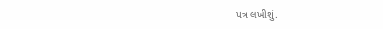પત્ર લખીશું.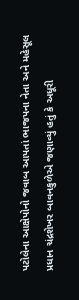પટોલેના આક્ષેપોનો જવાબ આપતાં ભાજપના નેતા અને મહેસૂલ પ્રધાન ચંદ્રશેખર બાવનકુળેએ જણાવ્યું હતું કે અધૂરી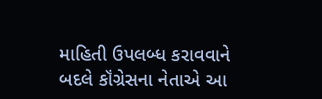માહિતી ઉપલબ્ધ કરાવવાને બદલે કૉંગ્રેસના નેતાએ આ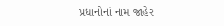પ્રધાનોનાં નામ જાહેર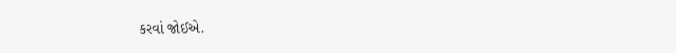કરવાં જોઈએ.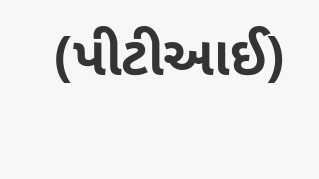(પીટીઆઈ)